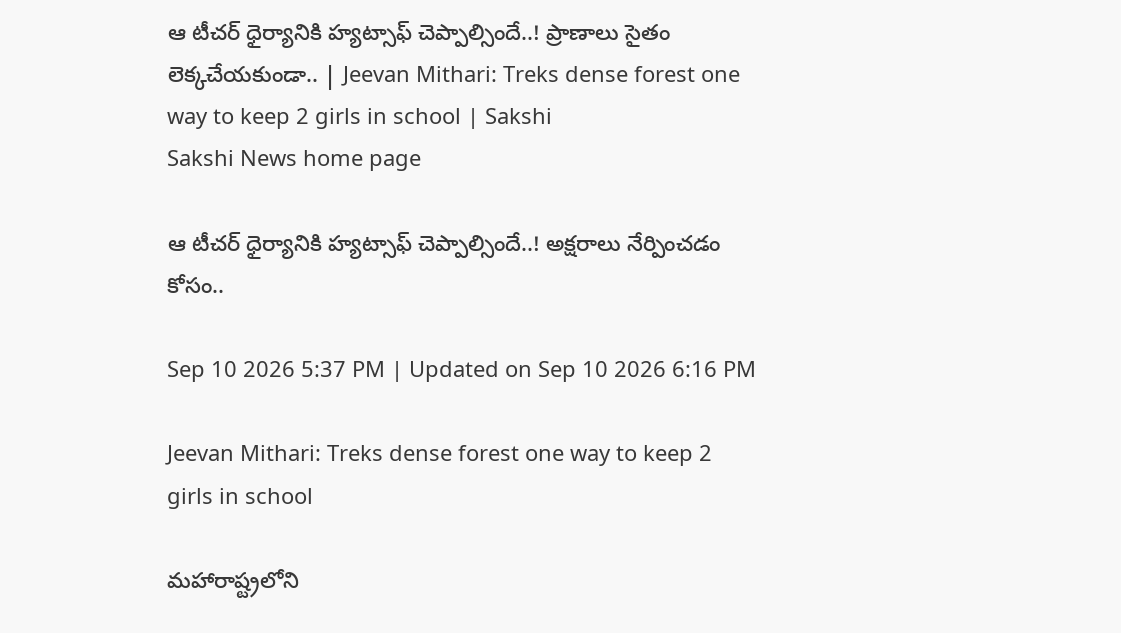ఆ టీచర్‌ ధైర్యానికి హ్యట్సాఫ్‌ చెప్పాల్సిందే..! ప్రాణాలు సైతం లెక్కచేయకుండా.. | Jeevan Mithari: Treks dense forest one way to keep 2 girls in school | Sakshi
Sakshi News home page

ఆ టీచర్‌ ధైర్యానికి హ్యట్సాఫ్‌ చెప్పాల్సిందే..! అక్షరాలు నేర్పించడం కోసం..

Sep 10 2026 5:37 PM | Updated on Sep 10 2026 6:16 PM

Jeevan Mithari: Treks dense forest one way to keep 2 girls in school

మహారాష్ట్రలోని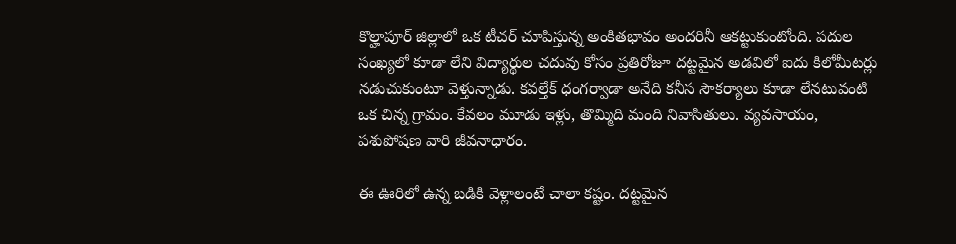కొల్హాపూర్‌ జిల్లాలో ఒక టీచర్‌ చూపిస్తున్న అంకితభావం అందరినీ ఆకట్టుకుంటోంది. పదుల సంఖ్యలో కూడా లేని విద్యార్థుల చదువు కోసం ప్రతిరోజూ దట్టమైన అడవిలో ఐదు కిలోమీటర్లు నడుచుకుంటూ వెళ్తున్నాడు. కవల్తేక్‌ ధంగర్వాడా అనేది కనీస సౌకర్యాలు కూడా లేనటువంటి ఒక చిన్న గ్రామం. కేవలం మూడు ఇళ్లు, తొమ్మిది మంది నివాసితులు. వ్యవసాయం, పశుపోషణ వారి జీవనాధారం.

ఈ ఊరిలో ఉన్న బడికి వెళ్లాలంటే చాలా కష్టం. దట్టమైన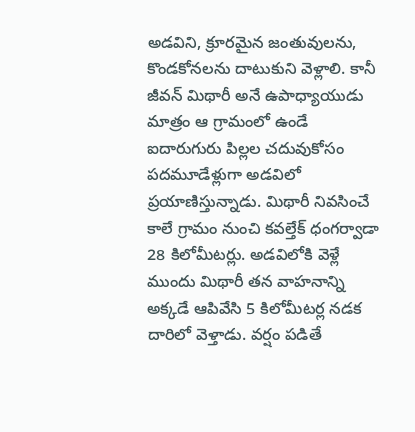అడవిని, క్రూరమైన జంతువులను, కొండకోనలను దాటుకుని వెళ్లాలి. కానీ జీవన్‌ మిథారీ అనే ఉపాధ్యాయుడు మాత్రం ఆ గ్రామంలో ఉండే ఐదారుగురు పిల్లల చదువుకోసం పదమూడేళ్లుగా అడవిలో ప్రయాణిస్తున్నాడు. మిథారీ నివసించే కాలే గ్రామం నుంచి కవల్తేక్‌ ధంగర్వాడా 28 కిలోమీటర్లు. అడవిలోకి వెళ్లే ముందు మిథారీ తన వాహనాన్ని అక్కడే ఆపివేసి 5 కిలోమీటర్ల నడక దారిలో వెళ్తాడు. వర్షం పడితే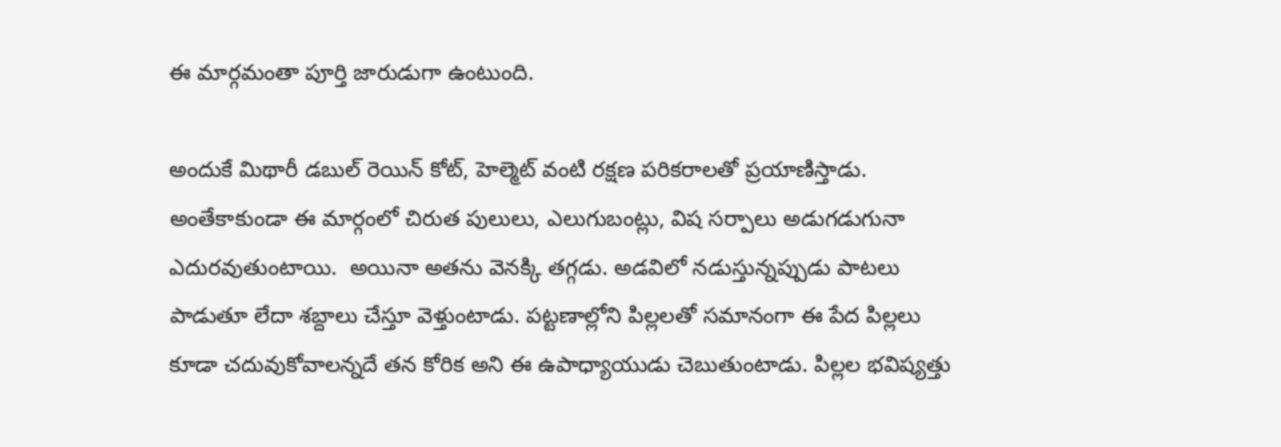ఈ మార్గమంతా పూర్తి జారుడుగా ఉంటుంది.

అందుకే మిథారీ డబుల్‌ రెయిన్‌ కోట్, హెల్మెట్‌ వంటి రక్షణ పరికరాలతో ప్రయాణిస్తాడు. అంతేకాకుండా ఈ మార్గంలో చిరుత పులులు, ఎలుగుబంట్లు, విష సర్పాలు అడుగడుగునా ఎదురవుతుంటాయి.  అయినా అతను వెనక్కి తగ్గడు. అడవిలో నడుస్తున్నప్పుడు పాటలు పాడుతూ లేదా శబ్దాలు చేస్తూ వెళ్తుంటాడు. పట్టణాల్లోని పిల్లలతో సమానంగా ఈ పేద పిల్లలు కూడా చదువుకోవాలన్నదే తన కోరిక అని ఈ ఉపాధ్యాయుడు చెబుతుంటాడు. పిల్లల భవిష్యత్తు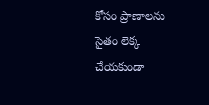కోసం ప్రాణాలను సైతం లెక్క చేయకుండా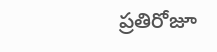ప్రతిరోజూ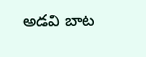అడవి బాట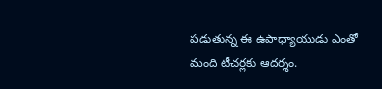పడుతున్న ఈ ఉపాధ్యాయుడు ఎంతో మంది టీచర్లకు ఆదర్శం.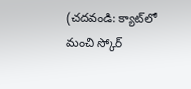(చదవండి: క్యాట్‌లో మంచి స్కోర్‌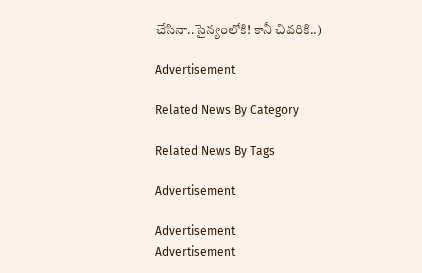చేసినా..సైన్యంలోకి! కానీ చివరికి..)

Advertisement

Related News By Category

Related News By Tags

Advertisement

Advertisement
Advertisement